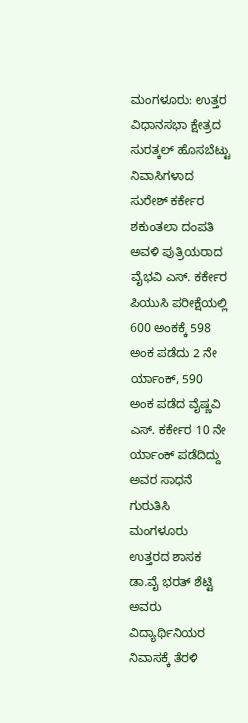ಮಂಗಳೂರು: ಉತ್ತರ ವಿಧಾನಸಭಾ ಕ್ಷೇತ್ರದ ಸುರತ್ಕಲ್ ಹೊಸಬೆಟ್ಟು ನಿವಾಸಿಗಳಾದ ಸುರೇಶ್ ಕರ್ಕೇರ ಶಕುಂತಲಾ ದಂಪತಿ ಅವಳಿ ಪುತ್ರಿಯರಾದ ವೈಭವಿ ಎಸ್. ಕರ್ಕೇರ ಪಿಯುಸಿ ಪರೀಕ್ಷೆಯಲ್ಲಿ 600 ಅಂಕಕ್ಕೆ 598 ಅಂಕ ಪಡೆದು 2 ನೇ ರ್ಯಾಂಕ್, 590 ಅಂಕ ಪಡೆದ ವೈಷ್ಣವಿ ಎಸ್. ಕರ್ಕೇರ 10 ನೇ ರ್ಯಾಂಕ್ ಪಡೆದಿದ್ದು ಅವರ ಸಾಧನೆ ಗುರುತಿಸಿ ಮಂಗಳೂರು ಉತ್ತರದ ಶಾಸಕ ಡಾ.ವೈ ಭರತ್ ಶೆಟ್ಟಿ ಅವರು ವಿದ್ಯಾರ್ಥಿನಿಯರ ನಿವಾಸಕ್ಕೆ ತೆರಳಿ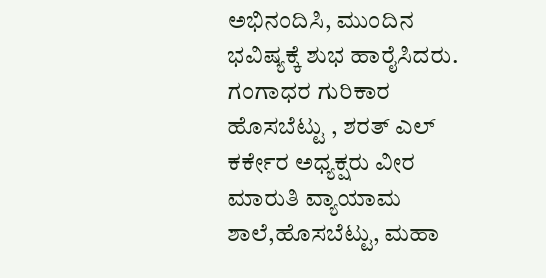ಅಭಿನಂದಿಸಿ, ಮುಂದಿನ ಭವಿಷ್ಯಕ್ಕೆ ಶುಭ ಹಾರೈಸಿದರು.
ಗಂಗಾಧರ ಗುರಿಕಾರ ಹೊಸಬೆಟ್ಟು , ಶರತ್ ಎಲ್ ಕರ್ಕೇರ ಅಧ್ಯಕ್ಷರು ವೀರ ಮಾರುತಿ ವ್ಯಾಯಾಮ ಶಾಲೆ,ಹೊಸಬೆಟ್ಟು, ಮಹಾ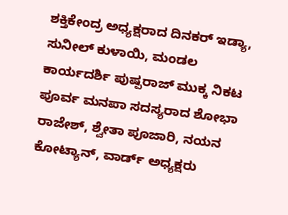ಶಕ್ತಿಕೇಂದ್ರ ಅಧ್ಯಕ್ಷರಾದ ದಿನಕರ್ ಇಡ್ಯಾ, ಸುನೀಲ್ ಕುಳಾಯಿ, ಮಂಡಲ ಕಾರ್ಯದರ್ಶಿ ಪುಷ್ಪರಾಜ್ ಮುಕ್ಕ ನಿಕಟ ಪೂರ್ವ ಮನಪಾ ಸದಸ್ಯರಾದ ಶೋಭಾ ರಾಜೇಶ್, ಶ್ವೇತಾ ಪೂಜಾರಿ, ನಯನ ಕೋಟ್ಯಾನ್, ವಾರ್ಡ್ ಅಧ್ಯಕ್ಷರು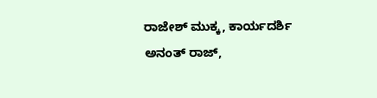ರಾಜೇಶ್ ಮುಕ್ಕ, ಕಾರ್ಯದರ್ಶಿ ಅನಂತ್ ರಾಜ್,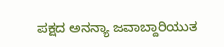ಪಕ್ಷದ ಅನನ್ಯಾ ಜವಾಬ್ದಾರಿಯುತ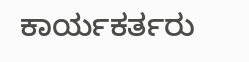ಕಾರ್ಯಕರ್ತರು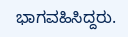ಭಾಗವಹಿಸಿದ್ದರು.